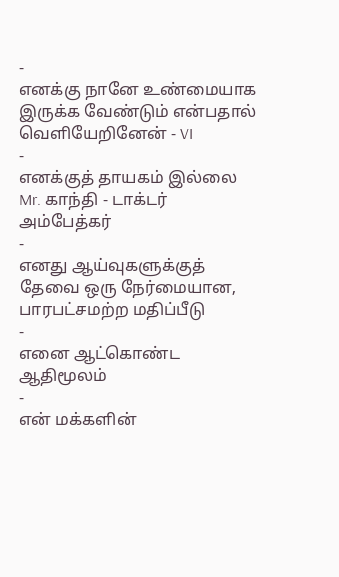-
எனக்கு நானே உண்மையாக இருக்க வேண்டும் என்பதால் வெளியேறினேன் - VI
-
எனக்குத் தாயகம் இல்லை Mr. காந்தி - டாக்டர் அம்பேத்கர்
-
எனது ஆய்வுகளுக்குத் தேவை ஒரு நேர்மையான, பாரபட்சமற்ற மதிப்பீடு
-
எனை ஆட்கொண்ட ஆதிமூலம்
-
என் மக்களின்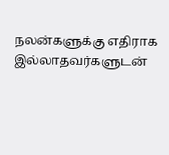நலன்களுக்கு எதிராக இல்லாதவர்களுடன்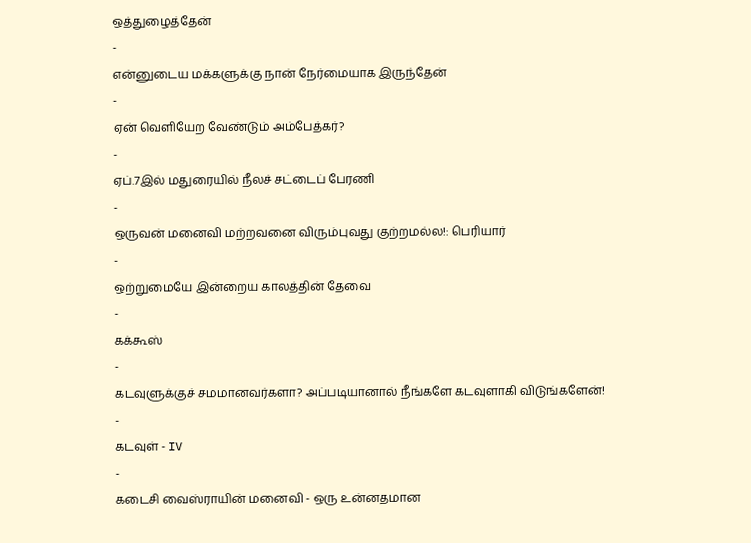ஒத்துழைத்தேன்
-
என்னுடைய மக்களுக்கு நான் நேர்மையாக இருந்தேன்
-
ஏன் வெளியேற வேண்டும் அம்பேத்கர்?
-
ஏப்.7இல் மதுரையில் நீலச் சட்டைப் பேரணி
-
ஒருவன் மனைவி மற்றவனை விரும்புவது குற்றமல்ல!: பெரியார்
-
ஒற்றுமையே இன்றைய காலத்தின் தேவை
-
கக்கூஸ்
-
கடவுளுக்குச் சமமானவர்களா? அப்படியானால் நீங்களே கடவுளாகி விடுங்களேன்!
-
கடவுள் - IV
-
கடைசி வைஸ்ராயின் மனைவி - ஒரு உன்னதமான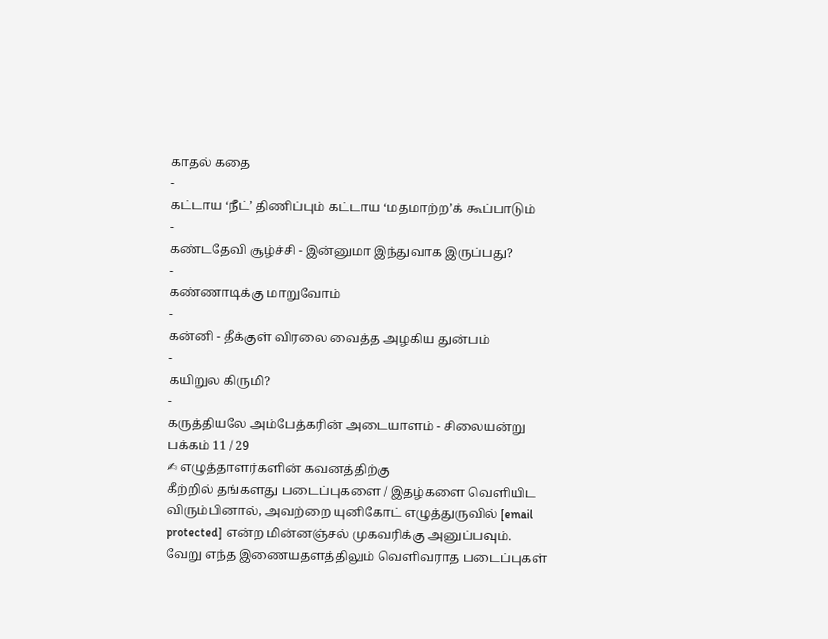காதல் கதை
-
கட்டாய ‘நீட்’ திணிப்பும் கட்டாய ‘மதமாற்ற’க் கூப்பாடும்
-
கண்டதேவி சூழ்ச்சி - இன்னுமா இந்துவாக இருப்பது?
-
கண்ணாடிக்கு மாறுவோம்
-
கன்னி - தீக்குள் விரலை வைத்த அழகிய துன்பம்
-
கயிறுல கிருமி?
-
கருத்தியலே அம்பேத்கரின் அடையாளம் - சிலையன்று
பக்கம் 11 / 29
✍ எழுத்தாளர்களின் கவனத்திற்கு
கீற்றில் தங்களது படைப்புகளை / இதழ்களை வெளியிட விரும்பினால், அவற்றை யுனிகோட் எழுத்துருவில் [email protected] என்ற மின்னஞ்சல் முகவரிக்கு அனுப்பவும்.
வேறு எந்த இணையதளத்திலும் வெளிவராத படைப்புகள்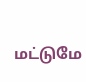மட்டுமே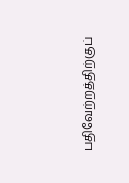பதிவேற்றத்திற்குப்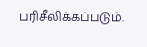பரிசீலிக்கப்படும்.